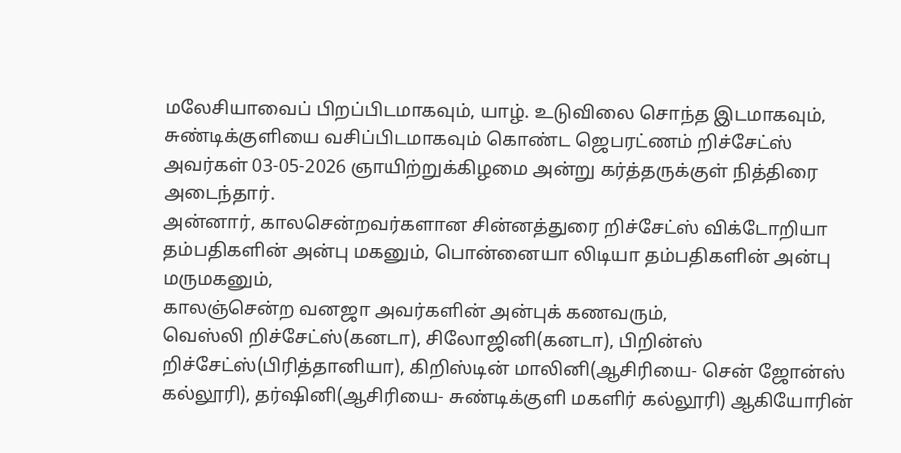மலேசியாவைப் பிறப்பிடமாகவும், யாழ். உடுவிலை சொந்த இடமாகவும், சுண்டிக்குளியை வசிப்பிடமாகவும் கொண்ட ஜெபரட்ணம் றிச்சேட்ஸ் அவர்கள் 03-05-2026 ஞாயிற்றுக்கிழமை அன்று கர்த்தருக்குள் நித்திரை அடைந்தார்.
அன்னார், காலசென்றவர்களான சின்னத்துரை றிச்சேட்ஸ் விக்டோறியா தம்பதிகளின் அன்பு மகனும், பொன்னையா லிடியா தம்பதிகளின் அன்பு மருமகனும்,
காலஞ்சென்ற வனஜா அவர்களின் அன்புக் கணவரும்,
வெஸ்லி றிச்சேட்ஸ்(கனடா), சிலோஜினி(கனடா), பிறின்ஸ் றிச்சேட்ஸ்(பிரித்தானியா), கிறிஸ்டின் மாலினி(ஆசிரியை- சென் ஜோன்ஸ் கல்லூரி), தர்ஷினி(ஆசிரியை- சுண்டிக்குளி மகளிர் கல்லூரி) ஆகியோரின்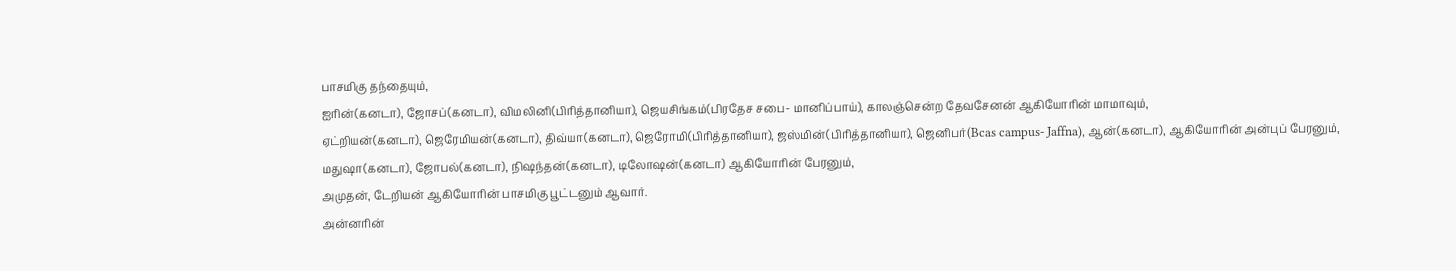பாசமிகு தந்தையும்,
ஐரின்(கனடா), ஜோசப்(கனடா), விமலினி(பிரித்தானியா), ஜெயசிங்கம்(பிரதேச சபை- மானிப்பாய்), காலஞ்சென்ற தேவசேனன் ஆகியோரின் மாமாவும்,
ஏட்றியன்(கனடா), ஜெரேமியன்(கனடா), திவ்யா(கனடா), ஜெரோமி(பிரித்தானியா), ஜஸ்மின்(பிரித்தானியா), ஜெனிபர்(Bcas campus- Jaffna), ஆன்(கனடா), ஆகியோரின் அன்புப் பேரனும்,
மதுஷா(கனடா), ஜோபல்(கனடா), நிஷந்தன்(கனடா), டிலோஷன்(கனடா) ஆகியோரின் பேரனும்,
அமுதன், டேறியன் ஆகியோரின் பாசமிகு பூட்டனும் ஆவார்.
அன்னரின்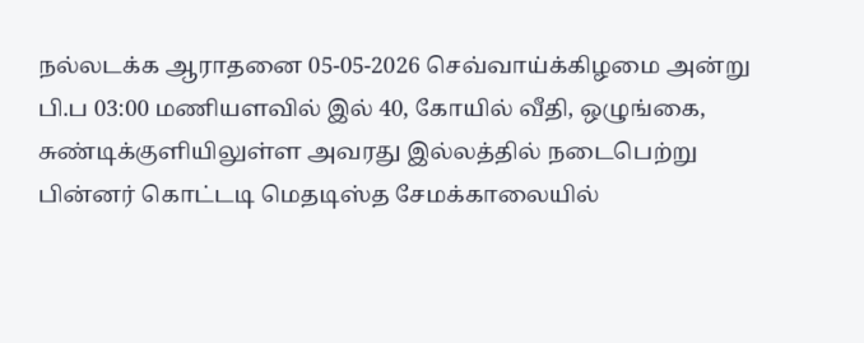நல்லடக்க ஆராதனை 05-05-2026 செவ்வாய்க்கிழமை அன்று பி.ப 03:00 மணியளவில் இல் 40, கோயில் வீதி, ஒழுங்கை, சுண்டிக்குளியிலுள்ள அவரது இல்லத்தில் நடைபெற்று பின்னர் கொட்டடி மெதடிஸ்த சேமக்காலையில்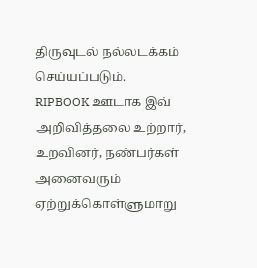திருவுடல் நல்லடக்கம் செய்யப்படும்.
RIPBOOK ஊடாக இவ் அறிவித்தலை உற்றார், உறவினர், நண்பர்கள் அனைவரும் ஏற்றுக்கொள்ளுமாறு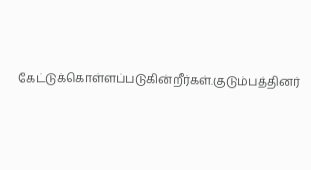கேட்டுக்கொள்ளப்படுகின்றீர்கள்.குடும்பத்தினர்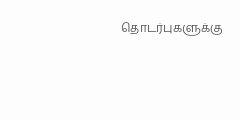தொடர்புகளுக்கு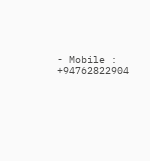- Mobile : +94762822904